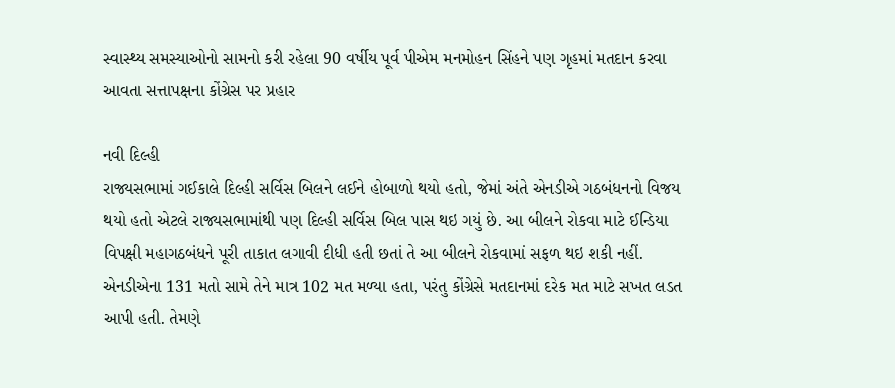સ્વાસ્થ્ય સમસ્યાઓનો સામનો કરી રહેલા 90 વર્ષીય પૂર્વ પીએમ મનમોહન સિંહને પણ ગૃહમાં મતદાન કરવા આવતા સત્તાપક્ષના કોંગ્રેસ પર પ્રહાર

નવી દિલ્હી
રાજ્યસભામાં ગઈકાલે દિલ્હી સર્વિસ બિલને લઈને હોબાળો થયો હતો, જેમાં અંતે એનડીએ ગઠબંધનનો વિજય થયો હતો એટલે રાજ્યસભામાંથી પણ દિલ્હી સર્વિસ બિલ પાસ થઇ ગયું છે. આ બીલને રોકવા માટે ઈન્ડિયા વિપક્ષી મહાગઠબંધને પૂરી તાકાત લગાવી દીધી હતી છતાં તે આ બીલને રોકવામાં સફળ થઇ શકી નહીં. એનડીએના 131 મતો સામે તેને માત્ર 102 મત મળ્યા હતા, પરંતુ કોંગ્રેસે મતદાનમાં દરેક મત માટે સખત લડત આપી હતી. તેમણે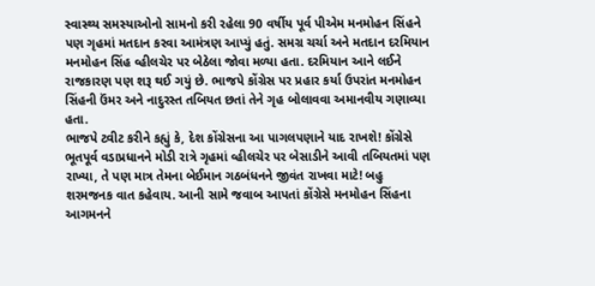સ્વાસ્થ્ય સમસ્યાઓનો સામનો કરી રહેલા 90 વર્ષીય પૂર્વ પીએમ મનમોહન સિંહને પણ ગૃહમાં મતદાન કરવા આમંત્રણ આપ્યું હતું. સમગ્ર ચર્ચા અને મતદાન દરમિયાન મનમોહન સિંહ વ્હીલચેર પર બેઠેલા જોવા મળ્યા હતા. દરમિયાન આને લઈને રાજકારણ પણ શરૂ થઈ ગયું છે. ભાજપે કોંગ્રેસ પર પ્રહાર કર્યા ઉપરાંત મનમોહન સિંહની ઉંમર અને નાદુરસ્ત તબિયત છતાં તેને ગૃહ બોલાવવા અમાનવીય ગણાવ્યા હતા.
ભાજપે ટ્વીટ કરીને કહ્યું કે, દેશ કોંગ્રેસના આ પાગલપણાને યાદ રાખશે! કોંગ્રેસે ભૂતપૂર્વ વડાપ્રધાનને મોડી રાત્રે ગૃહમાં વ્હીલચેર પર બેસાડીને આવી તબિયતમાં પણ રાખ્યા, તે પણ માત્ર તેમના બેઈમાન ગઠબંધનને જીવંત રાખવા માટે! બહુ શરમજનક વાત કહેવાય. આની સામે જવાબ આપતાં કોંગ્રેસે મનમોહન સિંહના આગમનને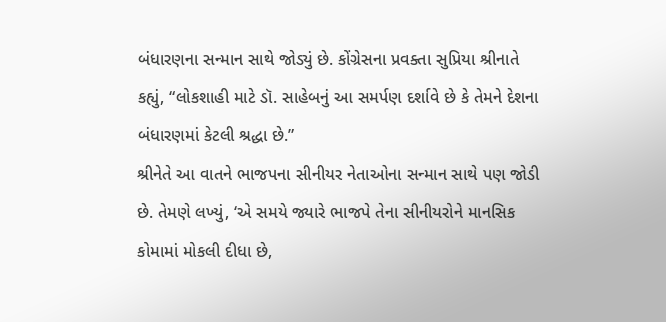બંધારણના સન્માન સાથે જોડ્યું છે. કોંગ્રેસના પ્રવક્તા સુપ્રિયા શ્રીનાતે કહ્યું, “લોકશાહી માટે ડૉ. સાહેબનું આ સમર્પણ દર્શાવે છે કે તેમને દેશના બંધારણમાં કેટલી શ્રદ્ધા છે.”
શ્રીનેતે આ વાતને ભાજપના સીનીયર નેતાઓના સન્માન સાથે પણ જોડી છે. તેમણે લખ્યું, ‘એ સમયે જ્યારે ભાજપે તેના સીનીયરોને માનસિક કોમામાં મોકલી દીધા છે,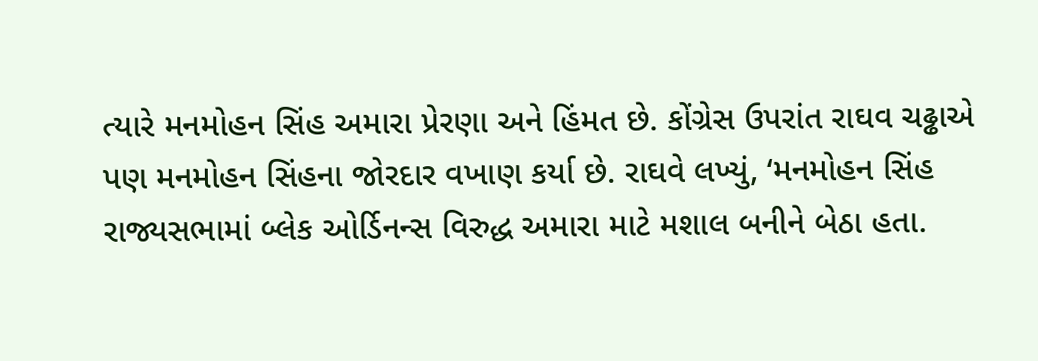ત્યારે મનમોહન સિંહ અમારા પ્રેરણા અને હિંમત છે. કોંગ્રેસ ઉપરાંત રાઘવ ચઢ્ઢાએ પણ મનમોહન સિંહના જોરદાર વખાણ કર્યા છે. રાઘવે લખ્યું, ‘મનમોહન સિંહ રાજ્યસભામાં બ્લેક ઓર્ડિનન્સ વિરુદ્ધ અમારા માટે મશાલ બનીને બેઠા હતા.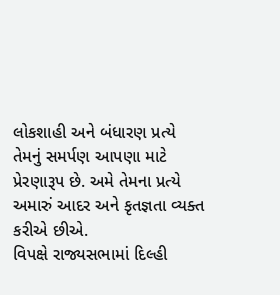લોકશાહી અને બંધારણ પ્રત્યે તેમનું સમર્પણ આપણા માટે પ્રેરણારૂપ છે. અમે તેમના પ્રત્યે અમારું આદર અને કૃતજ્ઞતા વ્યક્ત કરીએ છીએ.
વિપક્ષે રાજ્યસભામાં દિલ્હી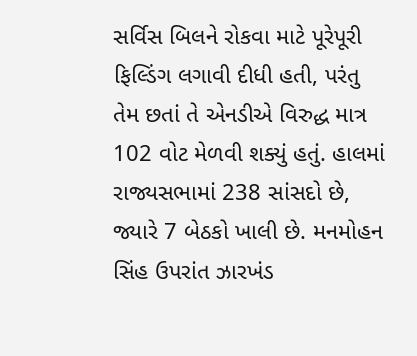સર્વિસ બિલને રોકવા માટે પૂરેપૂરી ફિલ્ડિંગ લગાવી દીધી હતી, પરંતુ તેમ છતાં તે એનડીએ વિરુદ્ધ માત્ર 102 વોટ મેળવી શક્યું હતું. હાલમાં રાજ્યસભામાં 238 સાંસદો છે, જ્યારે 7 બેઠકો ખાલી છે. મનમોહન સિંહ ઉપરાંત ઝારખંડ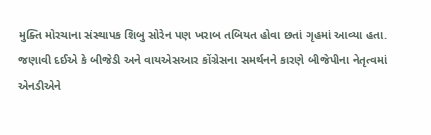મુક્તિ મોરચાના સંસ્થાપક શિબુ સોરેન પણ ખરાબ તબિયત હોવા છતાં ગૃહમાં આવ્યા હતા. જણાવી દઈએ કે બીજેડી અને વાયએસઆર કોંગ્રેસના સમર્થનને કારણે બીજેપીના નેતૃત્વમાં એનડીએને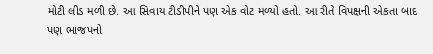મોટી લીડ મળી છે. આ સિવાય ટીડીપીને પણ એક વોટ મળ્યો હતો. આ રીતે વિપક્ષની એકતા બાદ પણ ભાજપનો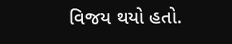વિજય થયો હતો.